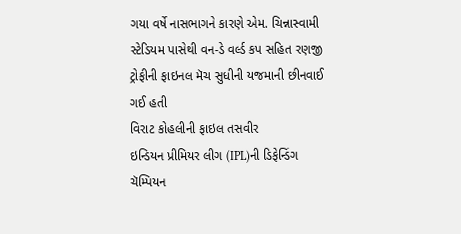ગયા વર્ષે નાસભાગને કારણે એમ. ચિન્નાસ્વામી સ્ટેડિયમ પાસેથી વન-ડે વર્લ્ડ કપ સહિત રણજી ટ્રોફીની ફાઇનલ મૅચ સુધીની યજમાની છીનવાઈ ગઈ હતી
વિરાટ કોહલીની ફાઇલ તસવીર
ઇન્ડિયન પ્રીમિયર લીગ (IPL)ની ડિફેન્ડિંગ ચૅમ્પિયન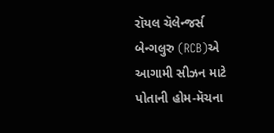રૉયલ ચૅલેન્જર્સ બેન્ગલુરુ (RCB)એ આગામી સીઝન માટે પોતાની હોમ-મૅચના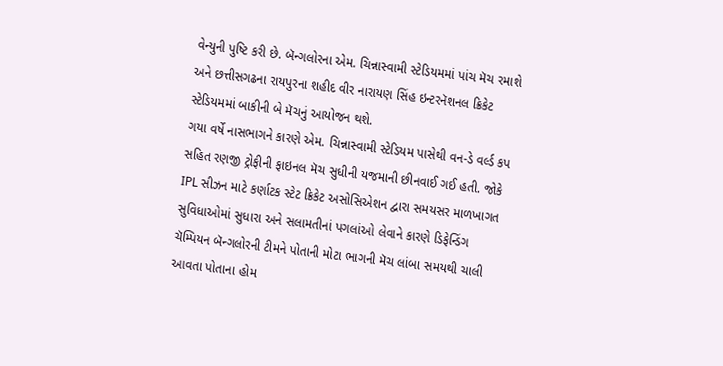વેન્યુની પુષ્ટિ કરી છે. બૅન્ગલોરના એમ. ચિન્નાસ્વામી સ્ટેડિયમમાં પાંચ મૅચ રમાશે અને છત્તીસગઢના રાયપુરના શહીદ વીર નારાયણ સિંહ ઇન્ટરનૅશનલ ક્રિકેટ સ્ટેડિયમમાં બાકીની બે મૅચનું આયોજન થશે.
ગયા વર્ષે નાસભાગને કારણે એમ. ચિન્નાસ્વામી સ્ટેડિયમ પાસેથી વન-ડે વર્લ્ડ કપ સહિત રણજી ટ્રોફીની ફાઇનલ મૅચ સુધીની યજમાની છીનવાઈ ગઈ હતી. જોકે IPL સીઝન માટે કર્ણાટક સ્ટેટ ક્રિકેટ અસોસિએશન દ્વારા સમયસર માળખાગત સુવિધાઓમાં સુધારા અને સલામતીનાં પગલાંઓ લેવાને કારણે ડિફેન્ડિંગ ચૅમ્પિયન બૅન્ગલોરની ટીમને પોતાની મોટા ભાગની મૅચ લાંબા સમયથી ચાલી આવતા પોતાના હોમ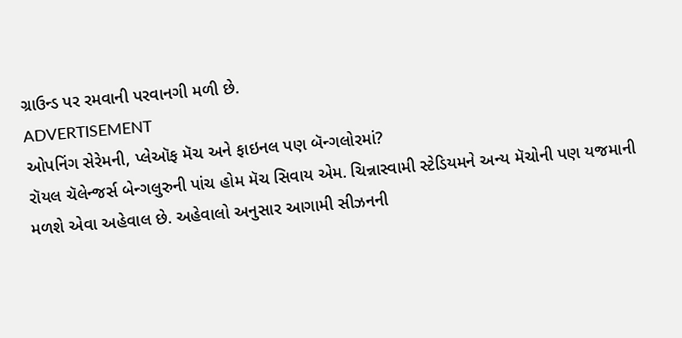ગ્રાઉન્ડ પર રમવાની પરવાનગી મળી છે.
ADVERTISEMENT
ઓપનિંગ સેરેમની, પ્લેઑફ મૅચ અને ફાઇનલ પણ બૅન્ગલોરમાં?
રૉયલ ચૅલેન્જર્સ બેન્ગલુરુની પાંચ હોમ મૅચ સિવાય એમ. ચિન્નાસ્વામી સ્ટેડિયમને અન્ય મૅચોની પણ યજમાની મળશે એવા અહેવાલ છે. અહેવાલો અનુસાર આગામી સીઝનની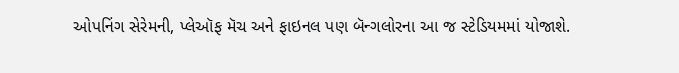ઓપનિંગ સેરેમની, પ્લેઑફ મૅચ અને ફાઇનલ પણ બૅન્ગલોરના આ જ સ્ટેડિયમમાં યોજાશે.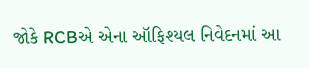જોકે RCBએ એના ઑફિશ્યલ નિવેદનમાં આ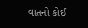વાતનો કોઈ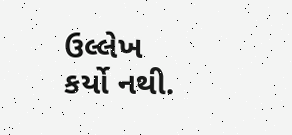ઉલ્લેખ કર્યો નથી.